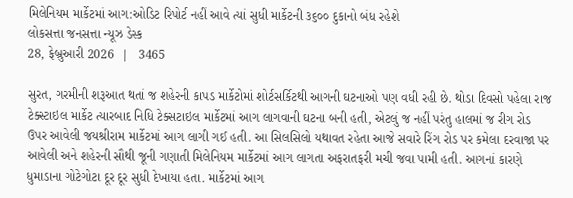મિલેનિયમ માર્કેટમાં આગ:ઓડિટ રિપોર્ટ નહીં આવે ત્યાં સુધી માર્કેટની ૩૬૦૦ દુકાનો બંધ રહેશે
લોકસત્તા જનસત્તા ન્યૂઝ ડેસ્ક
28, ફેબ્રુઆરી 2026  |   3465

સુરત, ગરમીની શરૂઆત થતાં જ શહેરની કાપડ માર્કેટોમાં શોર્ટસર્કિટથી આગની ઘટનાઓ પણ વધી રહી છે. થોડા દિવસો પહેલા રાજ ટેક્સ્ટાઇલ માર્કેટ ત્યારબાદ નિધિ ટેક્સટાઇલ માર્કેટમાં આગ લાગવાની ઘટના બની હતી, એટલું જ નહીં પરંતુ હાલમાં જ રીગ રોડ ઉપર આવેલી જયશ્રીરામ માર્કેટમાં આગ લાગી ગઈ હતી. આ સિલસિલો યથાવત રહેતા આજે સવારે રિંગ રોડ પર કમેલા દરવાજા પર આવેલી અને શહેરની સૌથી જૂની ગણાતી મિલેનિયમ માર્કેટમાં આગ લાગતા અફરાતફરી મચી જવા પામી હતી. આગનાં કારણે ધુમાડાના ગોટેગોટા દૂર દૂર સુધી દેખાયા હતા. માર્કેટમાં આગ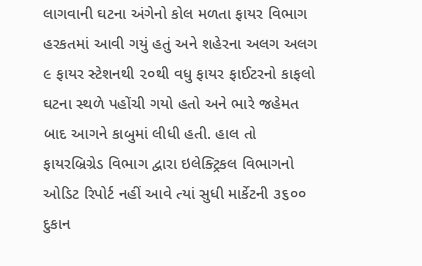લાગવાની ઘટના અંગેનો કોલ મળતા ફાયર વિભાગ હરકતમાં આવી ગયું હતું અને શહેરના અલગ અલગ ૯ ફાયર સ્ટેશનથી ૨૦થી વધુ ફાયર ફાઈટરનો કાફલો ઘટના સ્થળે પહોંચી ગયો હતો અને ભારે જહેમત બાદ આગને કાબુમાં લીધી હતી. હાલ તો ફાયરબ્રિગ્રેડ વિભાગ દ્વારા ઇલેક્ટ્રિકલ વિભાગનો ઓડિટ રિપોર્ટ નહીં આવે ત્યાં સુધી માર્કેટની ૩૬૦૦ દુકાન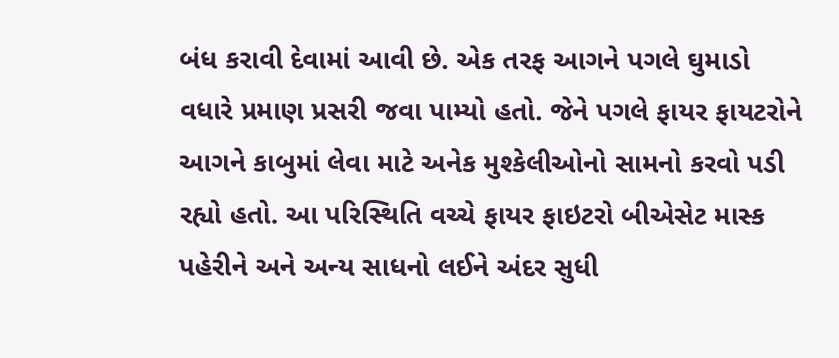બંધ કરાવી દેવામાં આવી છે. એક તરફ આગને પગલે ઘુમાડો વધારે પ્રમાણ પ્રસરી જવા પામ્યો હતો. જેને પગલે ફાયર ફાયટરોને આગને કાબુમાં લેવા માટે અનેક મુશ્કેલીઓનો સામનો કરવો પડી રહ્યો હતો. આ પરિસ્થિતિ વચ્ચે ફાયર ફાઇટરો બીએસેટ માસ્ક પહેરીને અને અન્ય સાધનો લઈને અંદર સુધી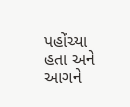પહોંચ્યા હતા અને આગને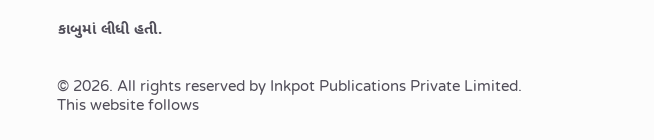કાબુમાં લીધી હતી.


© 2026. All rights reserved by Inkpot Publications Private Limited.
This website follows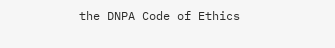the DNPA Code of Ethics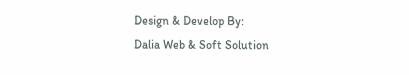Design & Develop By:
Dalia Web & Soft Solution